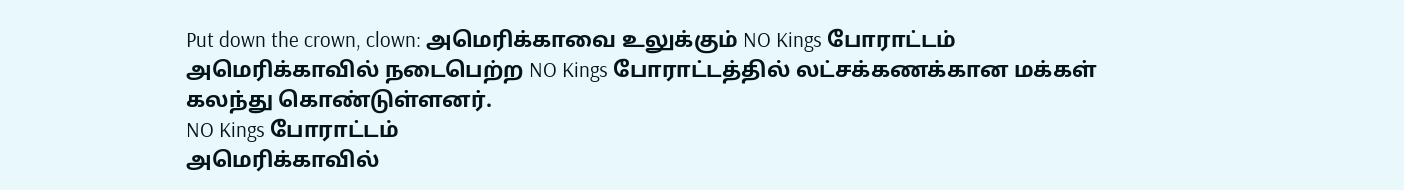Put down the crown, clown: அமெரிக்காவை உலுக்கும் NO Kings போராட்டம்
அமெரிக்காவில் நடைபெற்ற NO Kings போராட்டத்தில் லட்சக்கணக்கான மக்கள் கலந்து கொண்டுள்ளனர்.
NO Kings போராட்டம்
அமெரிக்காவில்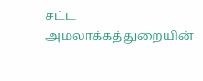சட்ட அமலாக்கத்துறையின்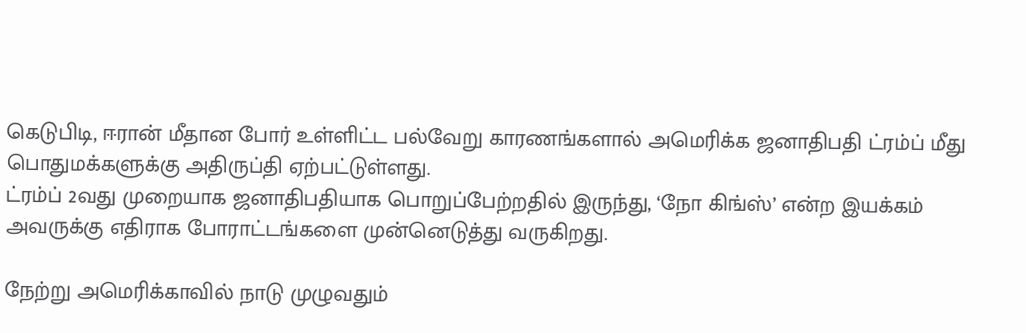கெடுபிடி, ஈரான் மீதான போர் உள்ளிட்ட பல்வேறு காரணங்களால் அமெரிக்க ஜனாதிபதி ட்ரம்ப் மீது பொதுமக்களுக்கு அதிருப்தி ஏற்பட்டுள்ளது.
ட்ரம்ப் 2வது முறையாக ஜனாதிபதியாக பொறுப்பேற்றதில் இருந்து, ‘நோ கிங்ஸ்’ என்ற இயக்கம் அவருக்கு எதிராக போராட்டங்களை முன்னெடுத்து வருகிறது.

நேற்று அமெரிக்காவில் நாடு முழுவதும்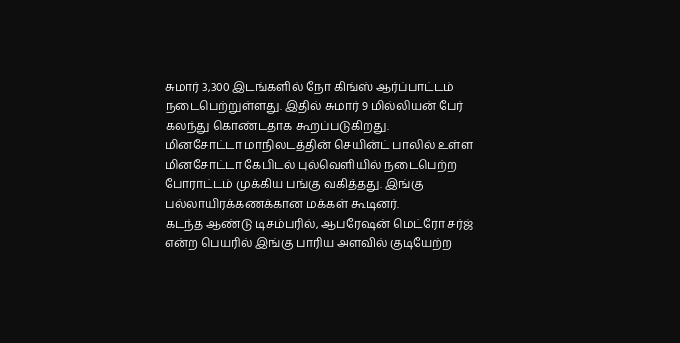சுமார் 3,300 இடங்களில் நோ கிங்ஸ் ஆர்ப்பாட்டம் நடைபெற்றுள்ளது. இதில் சுமார் 9 மில்லியன் பேர் கலந்து கொண்டதாக கூறப்படுகிறது.
மினசோட்டா மாநிலடத்தின் செயின்ட் பாலில் உள்ள மினசோட்டா கேபிடல் புல்வெளியில் நடைபெற்ற போராட்டம் முக்கிய பங்கு வகித்தது. இங்கு பல்லாயிரக்கணக்கான மக்கள் கூடினர்.
கடந்த ஆண்டு டிசம்பரில், ஆபரேஷன் மெட்ரோ சர்ஜ் என்ற பெயரில் இங்கு பாரிய அளவில் குடியேற்ற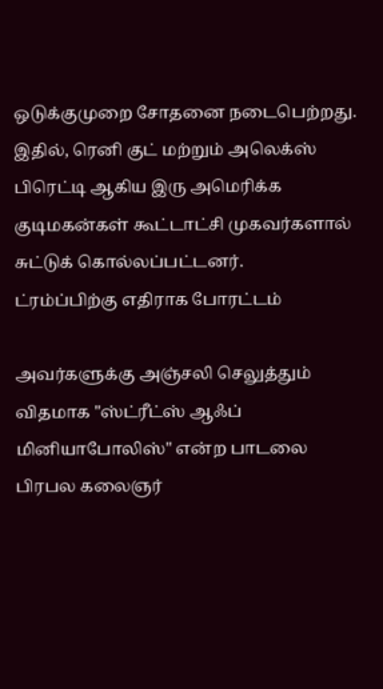ஒடுக்குமுறை சோதனை நடைபெற்றது. இதில், ரெனி குட் மற்றும் அலெக்ஸ் பிரெட்டி ஆகிய இரு அமெரிக்க குடிமகன்கள் கூட்டாட்சி முகவர்களால் சுட்டுக் கொல்லப்பட்டனர்.
ட்ரம்ப்பிற்கு எதிராக போரட்டம்

அவர்களுக்கு அஞ்சலி செலுத்தும் விதமாக "ஸ்ட்ரீட்ஸ் ஆஃப் மினியாபோலிஸ்" என்ற பாடலை பிரபல கலைஞர்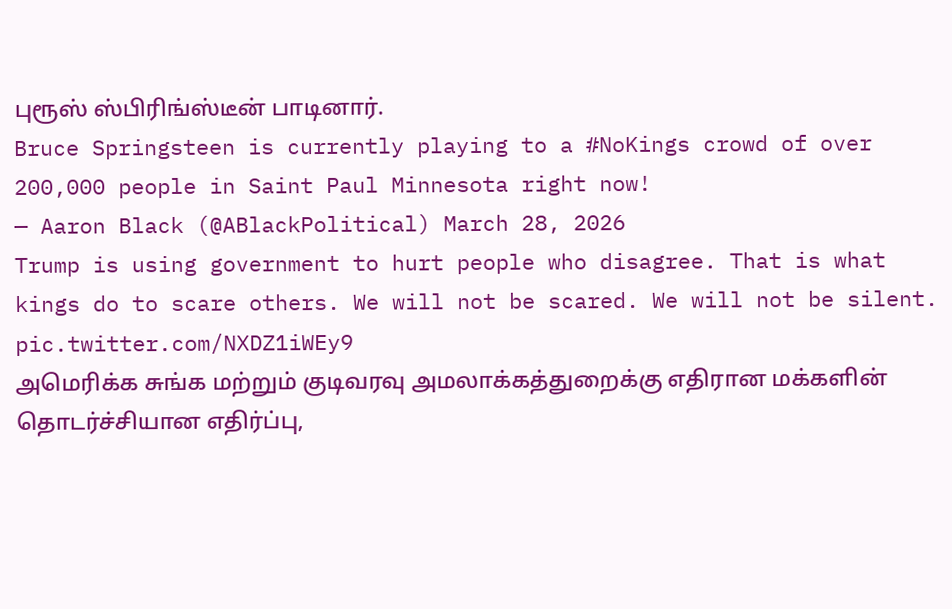புரூஸ் ஸ்பிரிங்ஸ்டீன் பாடினார்.
Bruce Springsteen is currently playing to a #NoKings crowd of over 200,000 people in Saint Paul Minnesota right now!
— Aaron Black (@ABlackPolitical) March 28, 2026
Trump is using government to hurt people who disagree. That is what kings do to scare others. We will not be scared. We will not be silent. pic.twitter.com/NXDZ1iWEy9
அமெரிக்க சுங்க மற்றும் குடிவரவு அமலாக்கத்துறைக்கு எதிரான மக்களின் தொடர்ச்சியான எதிர்ப்பு,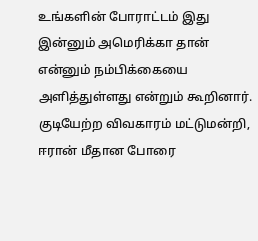உங்களின் போராட்டம் இது இன்னும் அமெரிக்கா தான் என்னும் நம்பிக்கையை அளித்துள்ளது என்றும் கூறினார்.
குடியேற்ற விவகாரம் மட்டுமன்றி, ஈரான் மீதான போரை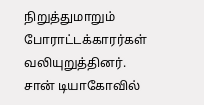நிறுத்துமாறும் போராட்டக்காரர்கள் வலியுறுத்தினர். சான் டியாகோவில்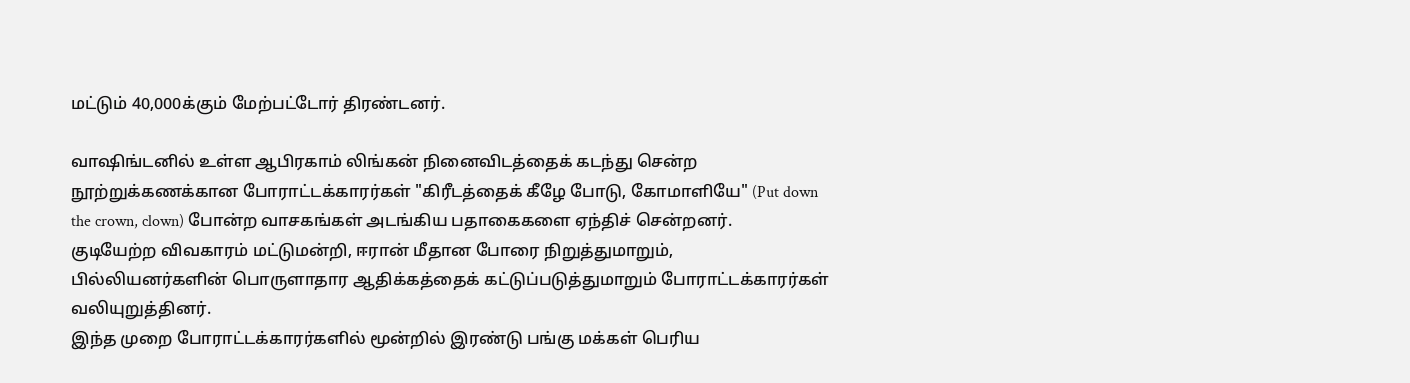மட்டும் 40,000க்கும் மேற்பட்டோர் திரண்டனர்.

வாஷிங்டனில் உள்ள ஆபிரகாம் லிங்கன் நினைவிடத்தைக் கடந்து சென்ற நூற்றுக்கணக்கான போராட்டக்காரர்கள் "கிரீடத்தைக் கீழே போடு, கோமாளியே" (Put down the crown, clown) போன்ற வாசகங்கள் அடங்கிய பதாகைகளை ஏந்திச் சென்றனர்.
குடியேற்ற விவகாரம் மட்டுமன்றி, ஈரான் மீதான போரை நிறுத்துமாறும், பில்லியனர்களின் பொருளாதார ஆதிக்கத்தைக் கட்டுப்படுத்துமாறும் போராட்டக்காரர்கள் வலியுறுத்தினர்.
இந்த முறை போராட்டக்காரர்களில் மூன்றில் இரண்டு பங்கு மக்கள் பெரிய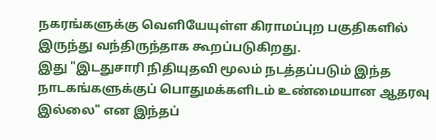நகரங்களுக்கு வெளியேயுள்ள கிராமப்புற பகுதிகளில் இருந்து வந்திருந்தாக கூறப்படுகிறது.
இது "இடதுசாரி நிதியுதவி மூலம் நடத்தப்படும் இந்த நாடகங்களுக்குப் பொதுமக்களிடம் உண்மையான ஆதரவு இல்லை" என இந்தப்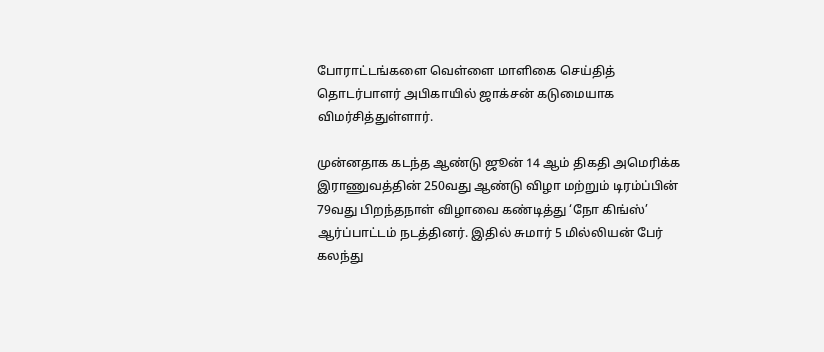போராட்டங்களை வெள்ளை மாளிகை செய்தித் தொடர்பாளர் அபிகாயில் ஜாக்சன் கடுமையாக விமர்சித்துள்ளார்.

முன்னதாக கடந்த ஆண்டு ஜூன் 14 ஆம் திகதி அமெரிக்க இராணுவத்தின் 250வது ஆண்டு விழா மற்றும் டிரம்ப்பின் 79வது பிறந்தநாள் விழாவை கண்டித்து ‘நோ கிங்ஸ்’ ஆர்ப்பாட்டம் நடத்தினர். இதில் சுமார் 5 மில்லியன் பேர் கலந்து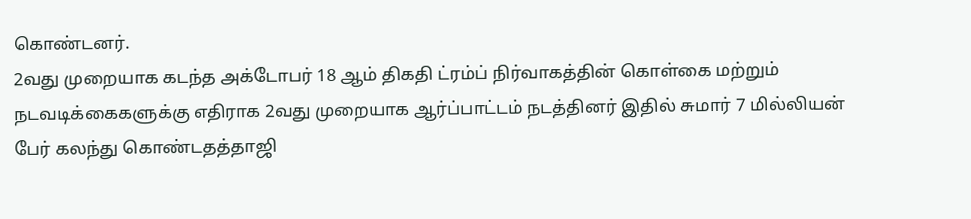கொண்டனர்.
2வது முறையாக கடந்த அக்டோபர் 18 ஆம் திகதி ட்ரம்ப் நிர்வாகத்தின் கொள்கை மற்றும் நடவடிக்கைகளுக்கு எதிராக 2வது முறையாக ஆர்ப்பாட்டம் நடத்தினர் இதில் சுமார் 7 மில்லியன் பேர் கலந்து கொண்டதத்தாஜி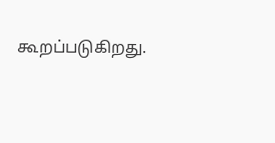கூறப்படுகிறது.